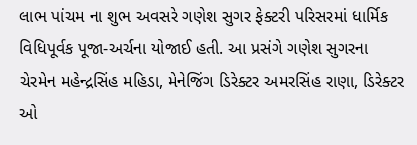લાભ પાંચમ ના શુભ અવસરે ગણેશ સુગર ફેક્ટરી પરિસરમાં ધાર્મિક વિધિપૂર્વક પૂજા-અર્ચના યોજાઈ હતી. આ પ્રસંગે ગણેશ સુગરના ચેરમેન મહેન્દ્રસિંહ મહિડા, મેનેજિંગ ડિરેક્ટર અમરસિંહ રાણા, ડિરેક્ટર ઓ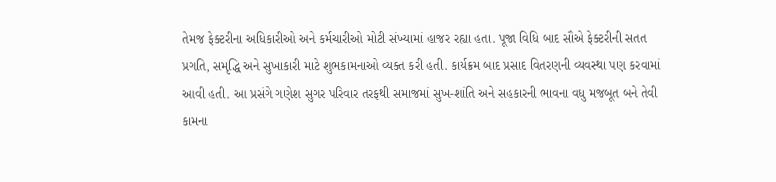તેમજ ફેક્ટરીના અધિકારીઓ અને કર્મચારીઓ મોટી સંખ્યામાં હાજર રહ્યા હતા. પૂજા વિધિ બાદ સૌએ ફેક્ટરીની સતત પ્રગતિ, સમૃદ્ધિ અને સુખાકારી માટે શુભકામનાઓ વ્યક્ત કરી હતી. કાર્યક્રમ બાદ પ્રસાદ વિતરણની વ્યવસ્થા પણ કરવામાં આવી હતી. આ પ્રસંગે ગણેશ સુગર પરિવાર તરફથી સમાજમાં સુખ-શાંતિ અને સહકારની ભાવના વધુ મજબૂત બને તેવી કામના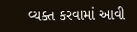વ્યક્ત કરવામાં આવી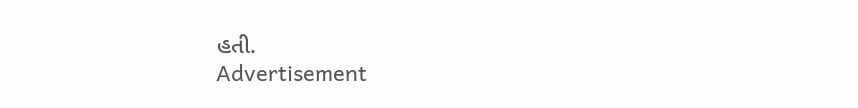હતી.
Advertisement